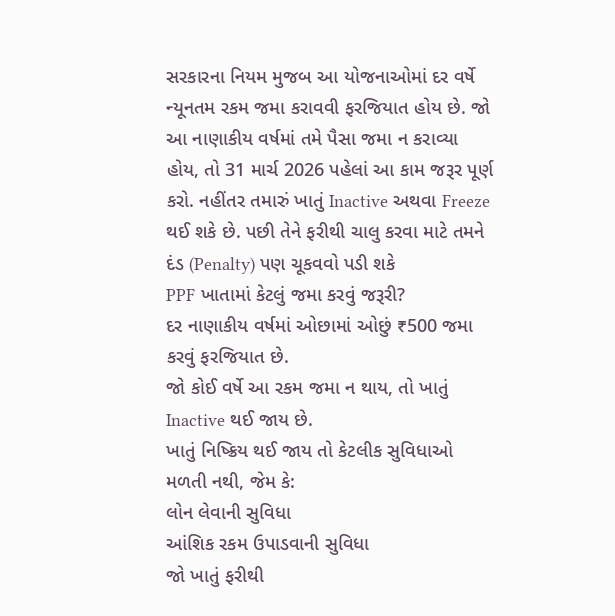સરકારના નિયમ મુજબ આ યોજનાઓમાં દર વર્ષે ન્યૂનતમ રકમ જમા કરાવવી ફરજિયાત હોય છે. જો આ નાણાકીય વર્ષમાં તમે પૈસા જમા ન કરાવ્યા હોય, તો 31 માર્ચ 2026 પહેલાં આ કામ જરૂર પૂર્ણ કરો. નહીંતર તમારું ખાતું Inactive અથવા Freeze થઈ શકે છે. પછી તેને ફરીથી ચાલુ કરવા માટે તમને દંડ (Penalty) પણ ચૂકવવો પડી શકે
PPF ખાતામાં કેટલું જમા કરવું જરૂરી?
દર નાણાકીય વર્ષમાં ઓછામાં ઓછું ₹500 જમા કરવું ફરજિયાત છે.
જો કોઈ વર્ષે આ રકમ જમા ન થાય, તો ખાતું Inactive થઈ જાય છે.
ખાતું નિષ્ક્રિય થઈ જાય તો કેટલીક સુવિધાઓ મળતી નથી, જેમ કે:
લોન લેવાની સુવિધા
આંશિક રકમ ઉપાડવાની સુવિધા
જો ખાતું ફરીથી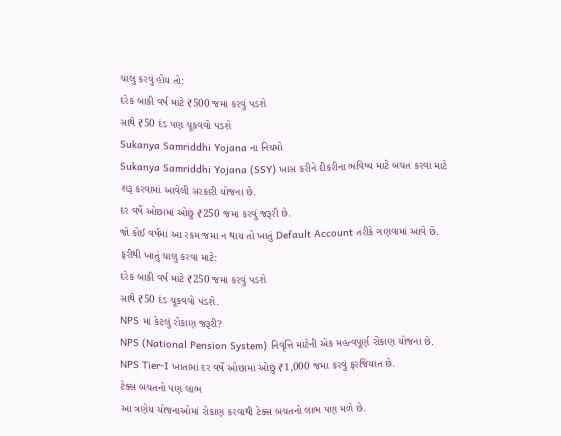ચાલુ કરવું હોય તો:
દરેક બાકી વર્ષ માટે ₹500 જમા કરવું પડશે
સાથે ₹50 દંડ પણ ચૂકવવો પડશે
Sukanya Samriddhi Yojana ના નિયમો
Sukanya Samriddhi Yojana (SSY) ખાસ કરીને દીકરીના ભવિષ્ય માટે બચત કરવા માટે શરૂ કરવામાં આવેલી સરકારી યોજના છે.
દર વર્ષે ઓછામાં ઓછું ₹250 જમા કરવું જરૂરી છે.
જો કોઈ વર્ષમાં આ રકમ જમા ન થાય તો ખાતું Default Account તરીકે ગણવામાં આવે છે.
ફરીથી ખાતું ચાલુ કરવા માટે:
દરેક બાકી વર્ષ માટે ₹250 જમા કરવું પડશે
સાથે ₹50 દંડ ચૂકવવો પડશે.
NPS માં કેટલું રોકાણ જરૂરી?
NPS (National Pension System) નિવૃત્તિ માટેની એક મહત્વપૂર્ણ રોકાણ યોજના છે.
NPS Tier-I ખાતામાં દર વર્ષે ઓછામાં ઓછું ₹1,000 જમા કરવું ફરજિયાત છે.
ટેક્સ બચતનો પણ લાભ
આ ત્રણેય યોજનાઓમાં રોકાણ કરવાથી ટેક્સ બચતનો લાભ પણ મળે છે.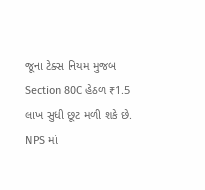જૂના ટેક્સ નિયમ મુજબ Section 80C હેઠળ ₹1.5 લાખ સુધી છૂટ મળી શકે છે.
NPS માં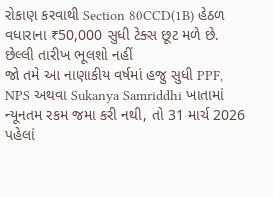રોકાણ કરવાથી Section 80CCD(1B) હેઠળ વધારાના ₹50,000 સુધી ટેક્સ છૂટ મળે છે.
છેલ્લી તારીખ ભૂલશો નહીં
જો તમે આ નાણાકીય વર્ષમાં હજુ સુધી PPF, NPS અથવા Sukanya Samriddhi ખાતામાં ન્યૂનતમ રકમ જમા કરી નથી, તો 31 માર્ચ 2026 પહેલાં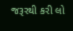જરૂરથી કરી લો